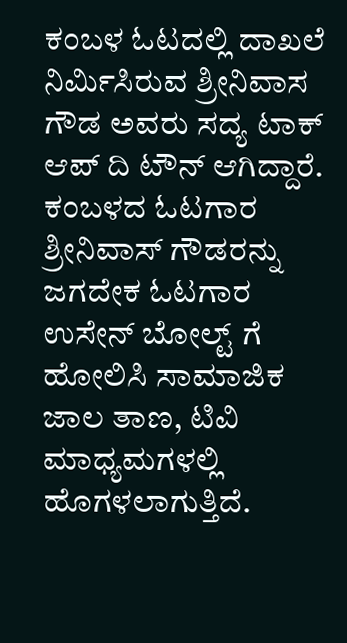ಕಂಬಳ ಓಟದಲ್ಲಿ ದಾಖಲೆ ನಿರ್ಮಿಸಿರುವ ಶ್ರೀನಿವಾಸ ಗೌಡ ಅವರು ಸದ್ಯ ಟಾಕ್ ಆಪ್ ದಿ ಟೌನ್ ಆಗಿದ್ದಾರೆ. ಕಂಬಳದ ಓಟಗಾರ ಶ್ರೀನಿವಾಸ್ ಗೌಡರನ್ನು ಜಗದೇಕ ಓಟಗಾರ ಉಸೇನ್ ಬೋಲ್ಟ್ ಗೆ ಹೋಲಿಸಿ ಸಾಮಾಜಿಕ ಜಾಲ ತಾಣ, ಟಿವಿ ಮಾಧ್ಯಮಗಳಲ್ಲಿ ಹೊಗಳಲಾಗುತ್ತಿದೆ.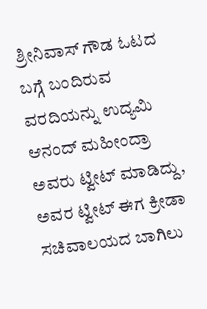ಶ್ರೀನಿವಾಸ್ ಗೌಡ ಓಟದ ಬಗ್ಗೆ ಬಂದಿರುವ ವರದಿಯನ್ನು ಉದ್ಯಮಿ ಆನಂದ್ ಮಹೀಂದ್ರಾ ಅವರು ಟ್ವೀಟ್ ಮಾಡಿದ್ದು, ಅವರ ಟ್ವೀಟ್ ಈಗ ಕ್ರೀಡಾ ಸಚಿವಾಲಯದ ಬಾಗಿಲು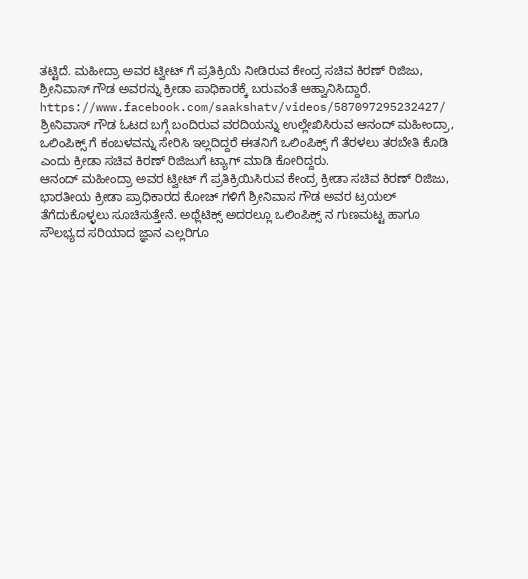ತಟ್ಟಿದೆ. ಮಹೀದ್ರಾ ಅವರ ಟ್ವೀಟ್ ಗೆ ಪ್ರತಿಕ್ರಿಯೆ ನೀಡಿರುವ ಕೇಂದ್ರ ಸಚಿವ ಕಿರಣ್ ರಿಜಿಜು, ಶ್ರೀನಿವಾಸ್ ಗೌಡ ಅವರನ್ನು ಕ್ರೀಡಾ ಪಾಧಿಕಾರಕ್ಕೆ ಬರುವಂತೆ ಆಹ್ವಾನಿಸಿದ್ದಾರೆ.
https://www.facebook.com/saakshatv/videos/587097295232427/
ಶ್ರೀನಿವಾಸ್ ಗೌಡ ಓಟದ ಬಗ್ಗೆ ಬಂದಿರುವ ವರದಿಯನ್ನು ಉಲ್ಲೇಖಿಸಿರುವ ಆನಂದ್ ಮಹೀಂದ್ರಾ, ಒಲಿಂಪಿಕ್ಸ್ ಗೆ ಕಂಬಳವನ್ನು ಸೇರಿಸಿ ಇಲ್ಲದಿದ್ದರೆ ಈತನಿಗೆ ಒಲಿಂಪಿಕ್ಸ್ ಗೆ ತೆರಳಲು ತರಬೇತಿ ಕೊಡಿ ಎಂದು ಕ್ರೀಡಾ ಸಚಿವ ಕಿರಣ್ ರಿಜಿಜುಗೆ ಟ್ಯಾಗ್ ಮಾಡಿ ಕೋರಿದ್ದರು.
ಆನಂದ್ ಮಹೀಂದ್ರಾ ಅವರ ಟ್ವೀಟ್ ಗೆ ಪ್ರತಿಕ್ರಿಯಿಸಿರುವ ಕೇಂದ್ರ ಕ್ರೀಡಾ ಸಚಿವ ಕಿರಣ್ ರಿಜಿಜು, ಭಾರತೀಯ ಕ್ರೀಡಾ ಪ್ರಾಧಿಕಾರದ ಕೋಚ್ ಗಳಿಗೆ ಶ್ರೀನಿವಾಸ ಗೌಡ ಅವರ ಟ್ರಯಲ್ ತೆಗೆದುಕೊಳ್ಳಲು ಸೂಚಿಸುತ್ತೇನೆ. ಅಥ್ಲೆಟಿಕ್ಸ್ ಅದರಲ್ಲೂ ಒಲಿಂಪಿಕ್ಸ್ ನ ಗುಣಮಟ್ಟ ಹಾಗೂ ಸೌಲಭ್ಯದ ಸರಿಯಾದ ಜ್ಞಾನ ಎಲ್ಲರಿಗೂ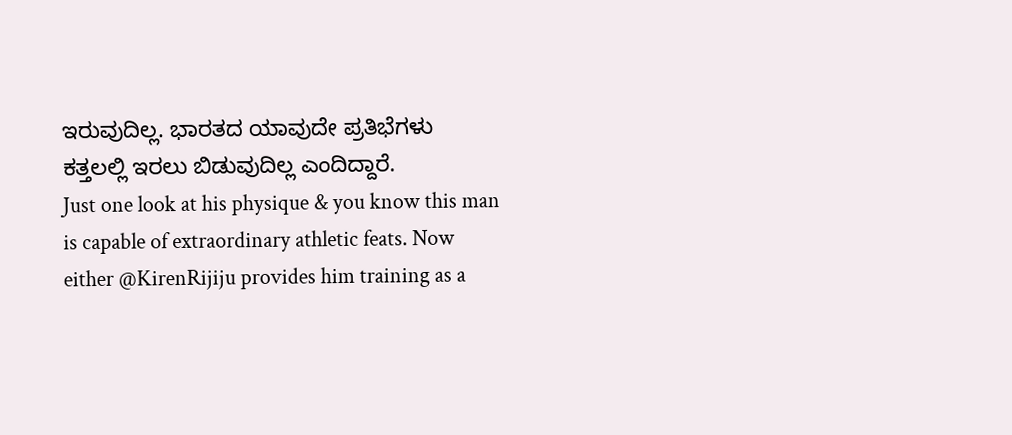ಇರುವುದಿಲ್ಲ. ಭಾರತದ ಯಾವುದೇ ಪ್ರತಿಭೆಗಳು ಕತ್ತಲಲ್ಲಿ ಇರಲು ಬಿಡುವುದಿಲ್ಲ ಎಂದಿದ್ದಾರೆ.
Just one look at his physique & you know this man is capable of extraordinary athletic feats. Now either @KirenRijiju provides him training as a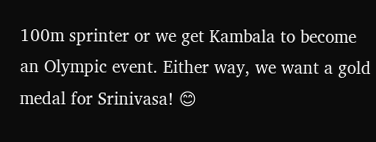100m sprinter or we get Kambala to become an Olympic event. Either way, we want a gold medal for Srinivasa! 😊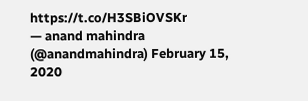https://t.co/H3SBiOVSKr
— anand mahindra (@anandmahindra) February 15, 2020